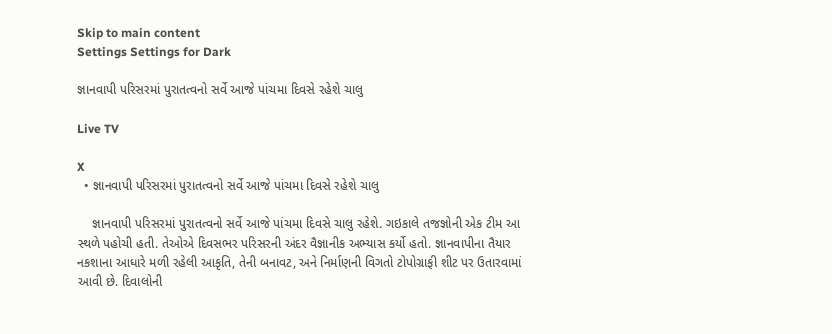Skip to main content
Settings Settings for Dark

જ્ઞાનવાપી પરિસરમાં પુરાતત્વનો સર્વે આજે પાંચમા દિવસે રહેશે ચાલુ

Live TV

X
  • જ્ઞાનવાપી પરિસરમાં પુરાતત્વનો સર્વે આજે પાંચમા દિવસે રહેશે ચાલુ

    જ્ઞાનવાપી પરિસરમાં પુરાતત્વનો સર્વે આજે પાંચમા દિવસે ચાલુ રહેશે. ગઇકાલે તજજ્ઞોની એક ટીમ આ સ્થળે પહોચી હતી. તેઓએ દિવસભર પરિસરની અંદર વૈજ્ઞાનીક અભ્યાસ કર્યો હતો. જ્ઞાનવાપીના તૈયાર નકશાના આધારે મળી રહેલી આકૃતિ, તેની બનાવટ, અને નિર્માણની વિગતો ટોપોગ્રાફી શીટ પર ઉતારવામાં આવી છે. દિવાલોની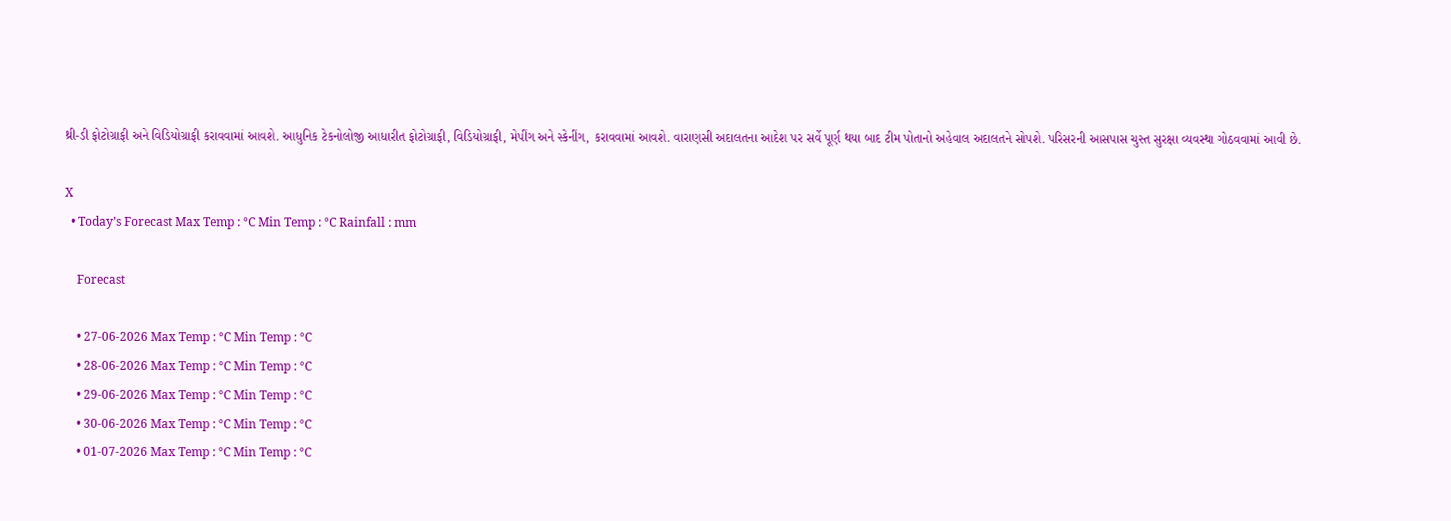થ્રી-ડી ફોટોગ્રાફી અને વિડિયોગ્રાફી કરાવવામાં આવશે. આધુનિક ટેકનોલોજી આધારીત ફોટોગ્રાફી, વિડિયોગ્રાફી, મેપીંગ અને સ્કેનીંગ, કરાવવામાં આવશે. વારાણસી અદાલતના આદેશ પર સર્વે પૂર્ણ થયા બાદ ટીમ પોતાનો અહેવાલ અદાલતને સોપશે. પરિસરની આસપાસ ચુસ્ત સુરક્ષા વ્યવસ્થા ગોઠવવામાં આવી છે.

X
  • Today’s Forecast Max Temp : °C Min Temp : °C Rainfall : mm

    Forecast

    • 27-06-2026 Max Temp : °C Min Temp : °C
    • 28-06-2026 Max Temp : °C Min Temp : °C
    • 29-06-2026 Max Temp : °C Min Temp : °C
    • 30-06-2026 Max Temp : °C Min Temp : °C
    • 01-07-2026 Max Temp : °C Min Temp : °C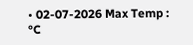• 02-07-2026 Max Temp : °C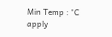Min Temp : °C
apply